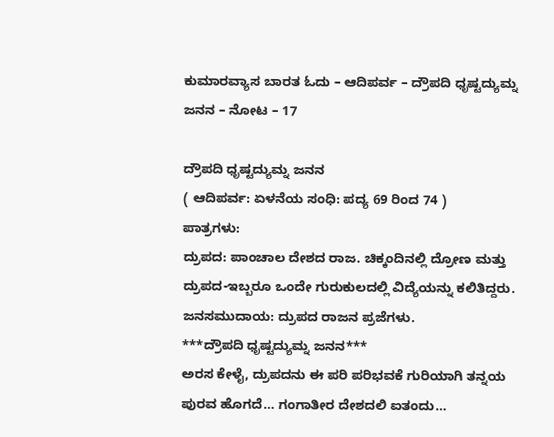ಕುಮಾರವ್ಯಾಸ ಬಾರತ ಓದು – ಆದಿಪರ್ವ – ದ್ರೌಪದಿ ಧೃಷ್ಟದ್ಯುಮ್ನ ಜನನ – ನೋಟ – 17

ದ್ರೌಪದಿ ಧೃಷ್ಟದ್ಯುಮ್ನ ಜನನ
( ಆದಿಪರ್ವ: ಏಳನೆಯ ಸಂಧಿ: ಪದ್ಯ 69 ರಿಂದ 74 )
ಪಾತ್ರಗಳು:
ದ್ರುಪದ: ಪಾಂಚಾಲ ದೇಶದ ರಾಜ. ಚಿಕ್ಕಂದಿನಲ್ಲಿ ದ್ರೋಣ ಮತ್ತು ದ್ರುಪದ-ಇಬ್ಬರೂ ಒಂದೇ ಗುರುಕುಲದಲ್ಲಿ ವಿದ್ಯೆಯನ್ನು ಕಲಿತಿದ್ದರು.
ಜನಸಮುದಾಯ: ದ್ರುಪದ ರಾಜನ ಪ್ರಜೆಗಳು.
***ದ್ರೌಪದಿ ಧೃಷ್ಟದ್ಯುಮ್ನ ಜನನ***
ಅರಸ ಕೇಳೈ, ದ್ರುಪದನು ಈ ಪರಿ ಪರಿಭವಕೆ ಗುರಿಯಾಗಿ ತನ್ನಯ ಪುರವ ಹೊಗದೆ… ಗಂಗಾತೀರ ದೇಶದಲಿ ಐತಂದು…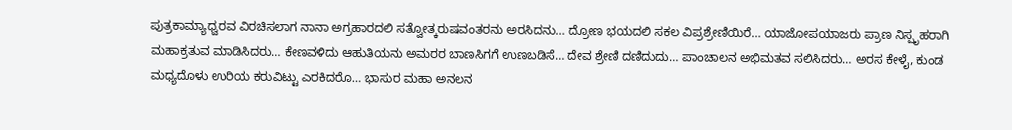ಪುತ್ರಕಾಮ್ಯಾಧ್ವರವ ವಿರಚಿಸಲಾಗ ನಾನಾ ಅಗ್ರಹಾರದಲಿ ಸತ್ವೋತ್ಕರುಷವಂತರನು ಅರಸಿದನು… ದ್ರೋಣ ಭಯದಲಿ ಸಕಲ ವಿಪ್ರಶ್ರೇಣಿಯಿರೆ… ಯಾಜೋಪಯಾಜರು ಪ್ರಾಣ ನಿಸ್ಪೃಹರಾಗಿ ಮಹಾಕ್ರತುವ ಮಾಡಿಸಿದರು… ಕೇಣವಳಿದು ಆಹುತಿಯನು ಅಮರರ ಬಾಣಸಿಗಗೆ ಉಣಬಡಿಸೆ… ದೇವ ಶ್ರೇಣಿ ದಣಿದುದು… ಪಾಂಚಾಲನ ಅಭಿಮತವ ಸಲಿಸಿದರು… ಅರಸ ಕೇಳೈ, ಕುಂಡ ಮಧ್ಯದೊಳು ಉರಿಯ ಕರುವಿಟ್ಟು ಎರಕಿದರೊ… ಭಾಸುರ ಮಹಾ ಅನಲನ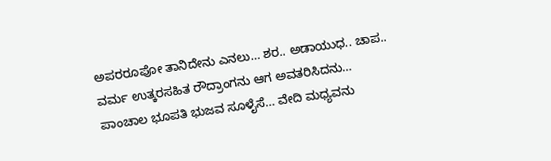ಅಪರರೂಪೋ ತಾನಿದೇನು ಎನಲು… ಶರ.. ಅಡಾಯುಧ.. ಚಾಪ.. ವರ್ಮ ಉತ್ಕರಸಹಿತ ರೌದ್ರಾಂಗನು ಆಗ ಅವತರಿಸಿದನು… ಪಾಂಚಾಲ ಭೂಪತಿ ಭುಜವ ಸೂಳೈಸೆ… ವೇದಿ ಮಧ್ಯವನು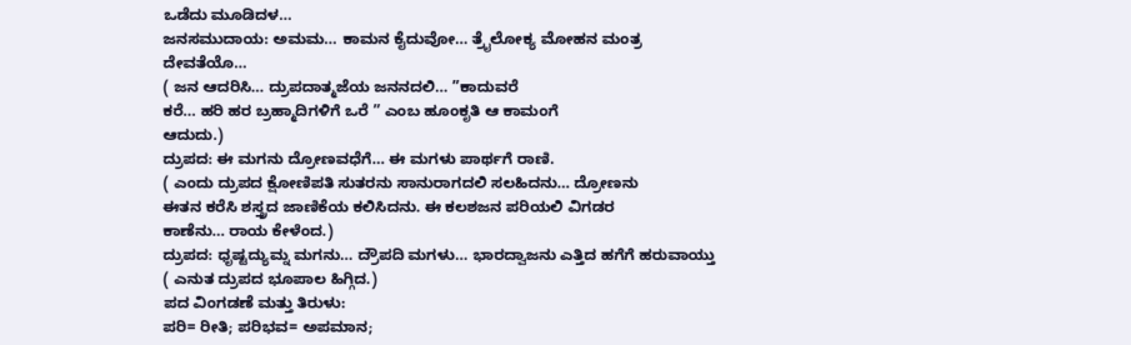ಒಡೆದು ಮೂಡಿದಳ…
ಜನಸಮುದಾಯ: ಅಮಮ… ಕಾಮನ ಕೈದುವೋ… ತ್ರೈಲೋಕ್ಯ ಮೋಹನ ಮಂತ್ರ ದೇವತೆಯೊ…
( ಜನ ಆದರಿಸಿ… ದ್ರುಪದಾತ್ಮಜೆಯ ಜನನದಲಿ… ”ಕಾದುವರೆ
ಕರೆ… ಹರಿ ಹರ ಬ್ರಹ್ಮಾದಿಗಳಿಗೆ ಒರೆ ” ಎಂಬ ಹೂಂಕೃತಿ ಆ ಕಾಮಂಗೆ
ಆದುದು.)
ದ್ರುಪದ: ಈ ಮಗನು ದ್ರೋಣವಧೆಗೆ… ಈ ಮಗಳು ಪಾರ್ಥಗೆ ರಾಣಿ.
( ಎಂದು ದ್ರುಪದ ಕ್ಷೋಣಿಪತಿ ಸುತರನು ಸಾನುರಾಗದಲಿ ಸಲಹಿದನು… ದ್ರೋಣನು
ಈತನ ಕರೆಸಿ ಶಸ್ತ್ರದ ಜಾಣಿಕೆಯ ಕಲಿಸಿದನು. ಈ ಕಲಶಜನ ಪರಿಯಲಿ ವಿಗಡರ
ಕಾಣೆನು… ರಾಯ ಕೇಳೆಂದ.)
ದ್ರುಪದ: ಧೃಷ್ಟದ್ಯುಮ್ನ ಮಗನು… ದ್ರೌಪದಿ ಮಗಳು… ಭಾರದ್ವಾಜನು ಎತ್ತಿದ ಹಗೆಗೆ ಹರುವಾಯ್ತು
( ಎನುತ ದ್ರುಪದ ಭೂಪಾಲ ಹಿಗ್ಗಿದ.)
ಪದ ವಿಂಗಡಣೆ ಮತ್ತು ತಿರುಳು:
ಪರಿ= ರೀತಿ; ಪರಿಭವ= ಅಪಮಾನ;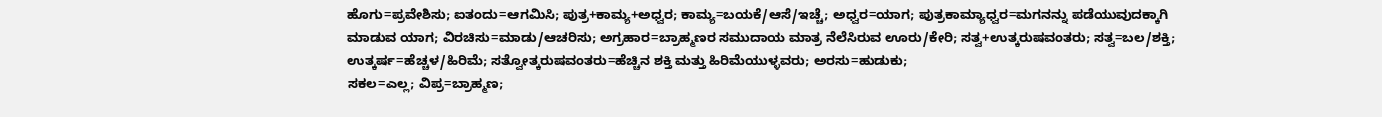ಹೊಗು=ಪ್ರವೇಶಿಸು; ಐತಂದು=ಆಗಮಿಸಿ; ಪುತ್ರ+ಕಾಮ್ಯ+ಅಧ್ವರ; ಕಾಮ್ಯ=ಬಯಕೆ/ಆಸೆ/ಇಚ್ಚೆ; ಅಧ್ವರ=ಯಾಗ; ಪುತ್ರಕಾಮ್ಯಾಧ್ವರ=ಮಗನನ್ನು ಪಡೆಯುವುದಕ್ಕಾಗಿ ಮಾಡುವ ಯಾಗ; ವಿರಚಿಸು=ಮಾಡು/ಆಚರಿಸು; ಅಗ್ರಹಾರ=ಬ್ರಾಹ್ಮಣರ ಸಮುದಾಯ ಮಾತ್ರ ನೆಲೆಸಿರುವ ಊರು/ಕೇರಿ; ಸತ್ವ+ಉತ್ಕರುಷವಂತರು; ಸತ್ವ=ಬಲ/ಶಕ್ತಿ; ಉತ್ಕರ್ಷ=ಹೆಚ್ಚಳ/ಹಿರಿಮೆ; ಸತ್ವೋತ್ಕರುಷವಂತರು=ಹೆಚ್ಚಿನ ಶಕ್ತಿ ಮತ್ತು ಹಿರಿಮೆಯುಳ್ಳವರು; ಅರಸು=ಹುಡುಕು;
ಸಕಲ=ಎಲ್ಲ; ವಿಪ್ರ=ಬ್ರಾಹ್ಮಣ;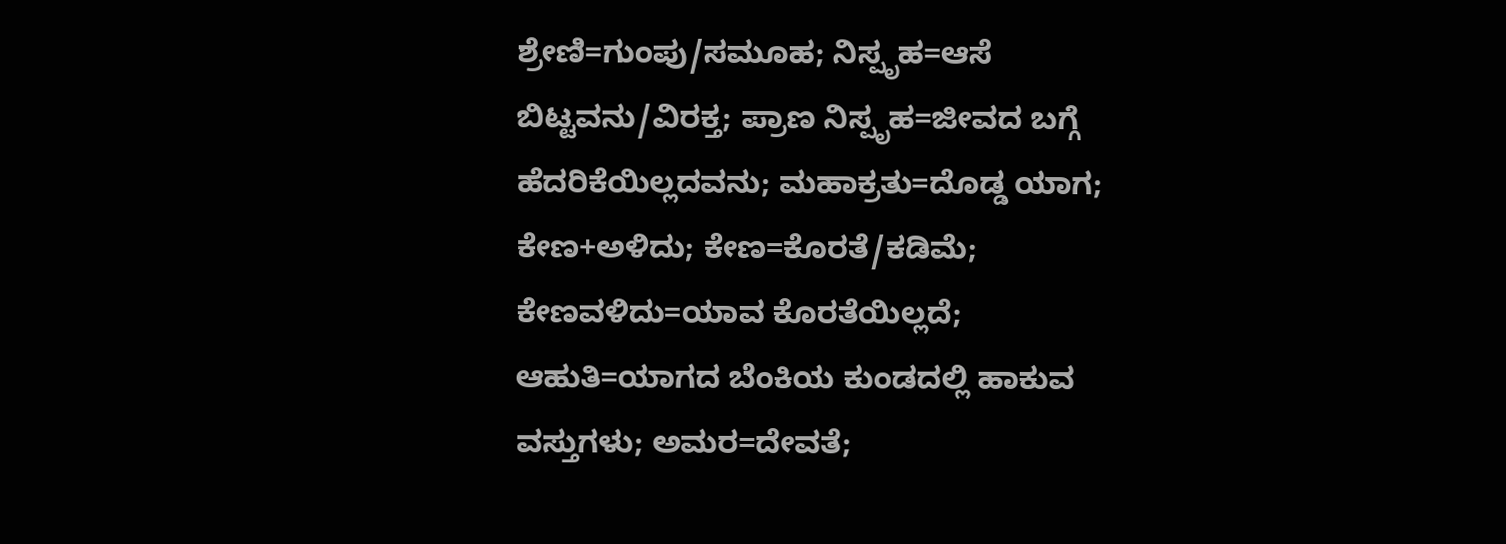ಶ್ರೇಣಿ=ಗುಂಪು/ಸಮೂಹ; ನಿಸ್ಪೃಹ=ಆಸೆ ಬಿಟ್ಟವನು/ವಿರಕ್ತ; ಪ್ರಾಣ ನಿಸ್ಪೃಹ=ಜೀವದ ಬಗ್ಗೆ ಹೆದರಿಕೆಯಿಲ್ಲದವನು; ಮಹಾಕ್ರತು=ದೊಡ್ಡ ಯಾಗ; ಕೇಣ+ಅಳಿದು; ಕೇಣ=ಕೊರತೆ/ಕಡಿಮೆ; ಕೇಣವಳಿದು=ಯಾವ ಕೊರತೆಯಿಲ್ಲದೆ; ಆಹುತಿ=ಯಾಗದ ಬೆಂಕಿಯ ಕುಂಡದಲ್ಲಿ ಹಾಕುವ ವಸ್ತುಗಳು; ಅಮರ=ದೇವತೆ;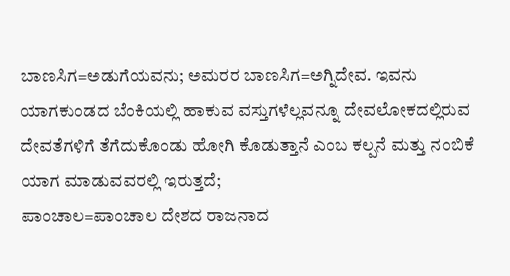ಬಾಣಸಿಗ=ಅಡುಗೆಯವನು; ಅಮರರ ಬಾಣಸಿಗ=ಅಗ್ನಿದೇವ. ಇವನು ಯಾಗಕುಂಡದ ಬೆಂಕಿಯಲ್ಲಿ ಹಾಕುವ ವಸ್ತುಗಳೆಲ್ಲವನ್ನೂ ದೇವಲೋಕದಲ್ಲಿರುವ ದೇವತೆಗಳಿಗೆ ತೆಗೆದುಕೊಂಡು ಹೋಗಿ ಕೊಡುತ್ತಾನೆ ಎಂಬ ಕಲ್ಪನೆ ಮತ್ತು ನಂಬಿಕೆ ಯಾಗ ಮಾಡುವವರಲ್ಲಿ ಇರುತ್ತದೆ;
ಪಾಂಚಾಲ=ಪಾಂಚಾಲ ದೇಶದ ರಾಜನಾದ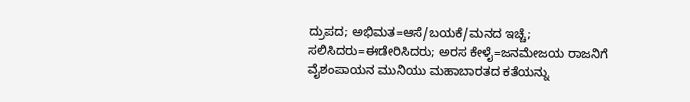ದ್ರುಪದ; ಅಭಿಮತ=ಆಸೆ/ಬಯಕೆ/ಮನದ ಇಚ್ಚೆ; ಸಲಿಸಿದರು=ಈಡೇರಿಸಿದರು; ಅರಸ ಕೇಳೈ=ಜನಮೇಜಯ ರಾಜನಿಗೆ ವೈಶಂಪಾಯನ ಮುನಿಯು ಮಹಾಬಾರತದ ಕತೆಯನ್ನು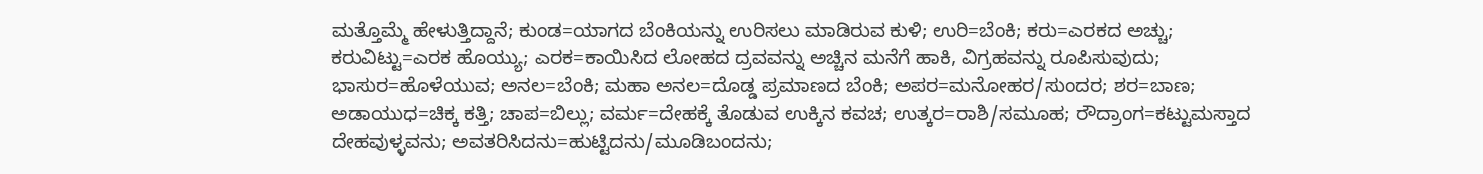ಮತ್ತೊಮ್ಮೆ ಹೇಳುತ್ತಿದ್ದಾನೆ; ಕುಂಡ=ಯಾಗದ ಬೆಂಕಿಯನ್ನು ಉರಿಸಲು ಮಾಡಿರುವ ಕುಳಿ; ಉರಿ=ಬೆಂಕಿ; ಕರು=ಎರಕದ ಅಚ್ಚು; ಕರುವಿಟ್ಟು=ಎರಕ ಹೊಯ್ಯು; ಎರಕ=ಕಾಯಿಸಿದ ಲೋಹದ ದ್ರವವನ್ನು ಅಚ್ಚಿನ ಮನೆಗೆ ಹಾಕಿ, ವಿಗ್ರಹವನ್ನು ರೂಪಿಸುವುದು;
ಭಾಸುರ=ಹೊಳೆಯುವ; ಅನಲ=ಬೆಂಕಿ; ಮಹಾ ಅನಲ=ದೊಡ್ಡ ಪ್ರಮಾಣದ ಬೆಂಕಿ; ಅಪರ=ಮನೋಹರ/ಸುಂದರ; ಶರ=ಬಾಣ; ಅಡಾಯುಧ=ಚಿಕ್ಕ ಕತ್ತಿ; ಚಾಪ=ಬಿಲ್ಲು; ವರ್ಮ=ದೇಹಕ್ಕೆ ತೊಡುವ ಉಕ್ಕಿನ ಕವಚ; ಉತ್ಕರ=ರಾಶಿ/ಸಮೂಹ; ರೌದ್ರಾಂಗ=ಕಟ್ಟುಮಸ್ತಾದ ದೇಹವುಳ್ಳವನು; ಅವತರಿಸಿದನು=ಹುಟ್ಟಿದನು/ಮೂಡಿಬಂದನು;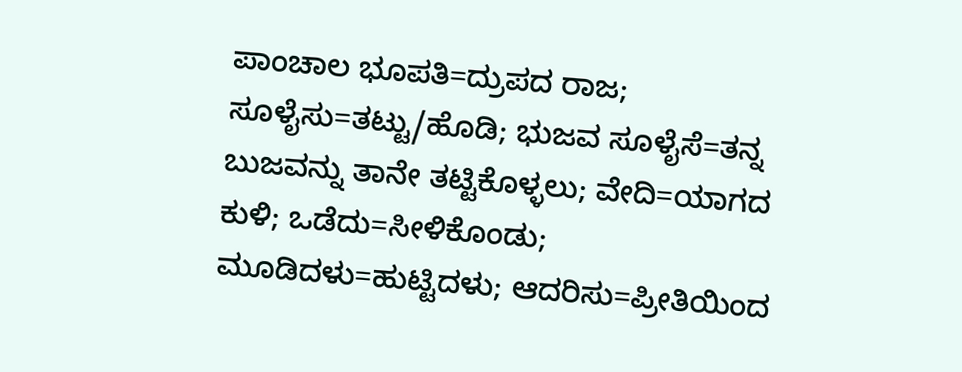ಪಾಂಚಾಲ ಭೂಪತಿ=ದ್ರುಪದ ರಾಜ; ಸೂಳೈಸು=ತಟ್ಟು/ಹೊಡಿ; ಭುಜವ ಸೂಳೈಸೆ=ತನ್ನ ಬುಜವನ್ನು ತಾನೇ ತಟ್ಟಿಕೊಳ್ಳಲು; ವೇದಿ=ಯಾಗದ ಕುಳಿ; ಒಡೆದು=ಸೀಳಿಕೊಂಡು; ಮೂಡಿದಳು=ಹುಟ್ಟಿದಳು; ಆದರಿಸು=ಪ್ರೀತಿಯಿಂದ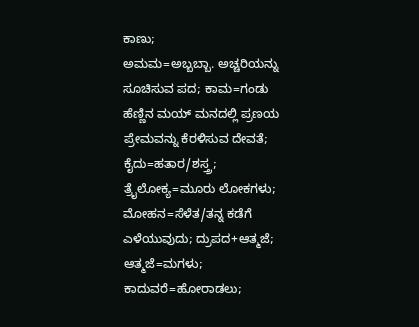ಕಾಣು;
ಅಮಮ=ಅಬ್ಬಬ್ಬಾ. ಅಚ್ಚರಿಯನ್ನು ಸೂಚಿಸುವ ಪದ; ಕಾಮ=ಗಂಡು ಹೆಣ್ಣಿನ ಮಯ್ ಮನದಲ್ಲಿ ಪ್ರಣಯ ಪ್ರೇಮವನ್ನು ಕೆರಳಿಸುವ ದೇವತೆ; ಕೈದು=ಹತಾರ/ಶಸ್ತ್ರ; ತ್ರೈಲೋಕ್ಯ=ಮೂರು ಲೋಕಗಳು; ಮೋಹನ=ಸೆಳೆತ/ತನ್ನ ಕಡೆಗೆ ಎಳೆಯುವುದು; ದ್ರುಪದ+ಆತ್ಮಜೆ; ಆತ್ಮಜೆ=ಮಗಳು; ಕಾದುವರೆ=ಹೋರಾಡಲು;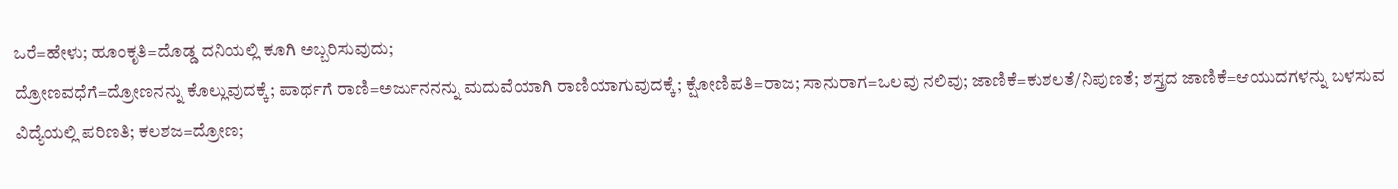ಒರೆ=ಹೇಳು; ಹೂಂಕೃತಿ=ದೊಡ್ಡ ದನಿಯಲ್ಲಿ ಕೂಗಿ ಅಬ್ಬರಿಸುವುದು;
ದ್ರೋಣವಧೆಗೆ=ದ್ರೋಣನನ್ನು ಕೊಲ್ಲುವುದಕ್ಕೆ; ಪಾರ್ಥಗೆ ರಾಣಿ=ಅರ್ಜುನನನ್ನು ಮದುವೆಯಾಗಿ ರಾಣಿಯಾಗುವುದಕ್ಕೆ; ಕ್ಷೋಣಿಪತಿ=ರಾಜ; ಸಾನುರಾಗ=ಒಲವು ನಲಿವು; ಜಾಣಿಕೆ=ಕುಶಲತೆ/ನಿಪುಣತೆ; ಶಸ್ತ್ರದ ಜಾಣಿಕೆ=ಆಯುದಗಳನ್ನು ಬಳಸುವ ವಿದ್ಯೆಯಲ್ಲಿ ಪರಿಣತಿ; ಕಲಶಜ=ದ್ರೋಣ;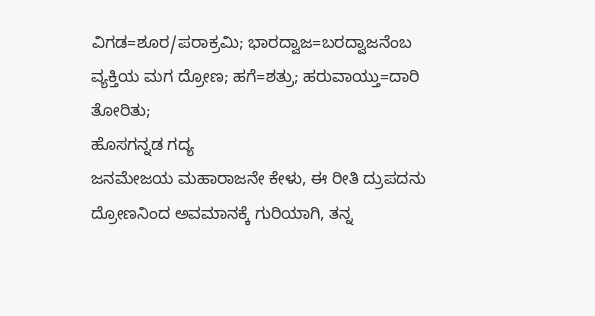ವಿಗಡ=ಶೂರ/ಪರಾಕ್ರಮಿ; ಭಾರದ್ವಾಜ=ಬರದ್ವಾಜನೆಂಬ ವ್ಯಕ್ತಿಯ ಮಗ ದ್ರೋಣ; ಹಗೆ=ಶತ್ರು; ಹರುವಾಯ್ತು=ದಾರಿ ತೋರಿತು;
ಹೊಸಗನ್ನಡ ಗದ್ಯ
ಜನಮೇಜಯ ಮಹಾರಾಜನೇ ಕೇಳು, ಈ ರೀತಿ ದ್ರುಪದನು ದ್ರೋಣನಿಂದ ಅವಮಾನಕ್ಕೆ ಗುರಿಯಾಗಿ, ತನ್ನ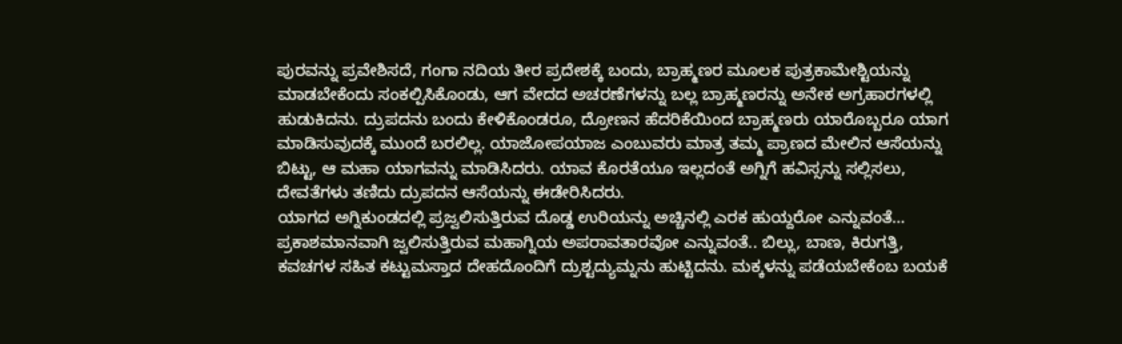ಪುರವನ್ನು ಪ್ರವೇಶಿಸದೆ, ಗಂಗಾ ನದಿಯ ತೀರ ಪ್ರದೇಶಕ್ಕೆ ಬಂದು, ಬ್ರಾಹ್ಮಣರ ಮೂಲಕ ಪುತ್ರಕಾಮೇಶ್ಟಿಯನ್ನು ಮಾಡಬೇಕೆಂದು ಸಂಕಲ್ಪಿಸಿಕೊಂಡು, ಆಗ ವೇದದ ಅಚರಣೆಗಳನ್ನು ಬಲ್ಲ ಬ್ರಾಹ್ಮಣರನ್ನು ಅನೇಕ ಅಗ್ರಹಾರಗಳಲ್ಲಿ ಹುಡುಕಿದನು. ದ್ರುಪದನು ಬಂದು ಕೇಳಿಕೊಂಡರೂ, ದ್ರೋಣನ ಹೆದರಿಕೆಯಿಂದ ಬ್ರಾಹ್ಮಣರು ಯಾರೊಬ್ಬರೂ ಯಾಗ ಮಾಡಿಸುವುದಕ್ಕೆ ಮುಂದೆ ಬರಲಿಲ್ಲ. ಯಾಜೋಪಯಾಜ ಎಂಬುವರು ಮಾತ್ರ ತಮ್ಮ ಪ್ರಾಣದ ಮೇಲಿನ ಆಸೆಯನ್ನು ಬಿಟ್ಟು, ಆ ಮಹಾ ಯಾಗವನ್ನು ಮಾಡಿಸಿದರು. ಯಾವ ಕೊರತೆಯೂ ಇಲ್ಲದಂತೆ ಅಗ್ನಿಗೆ ಹವಿಸ್ಸನ್ನು ಸಲ್ಲಿಸಲು, ದೇವತೆಗಳು ತಣಿದು ದ್ರುಪದನ ಆಸೆಯನ್ನು ಈಡೇರಿಸಿದರು.
ಯಾಗದ ಅಗ್ನಿಕುಂಡದಲ್ಲಿ ಪ್ರಜ್ವಲಿಸುತ್ತಿರುವ ದೊಡ್ಡ ಉರಿಯನ್ನು ಅಚ್ಚಿನಲ್ಲಿ ಎರಕ ಹುಯ್ದರೋ ಎನ್ನುವಂತೆ… ಪ್ರಕಾಶಮಾನವಾಗಿ ಜ್ವಲಿಸುತ್ತಿರುವ ಮಹಾಗ್ನಿಯ ಅಪರಾವತಾರವೋ ಎನ್ನುವಂತೆ.. ಬಿಲ್ಲು, ಬಾಣ, ಕಿರುಗತ್ತಿ, ಕವಚಗಳ ಸಹಿತ ಕಟ್ಟುಮಸ್ತಾದ ದೇಹದೊಂದಿಗೆ ದ್ರುಶ್ಟದ್ಯುಮ್ನನು ಹುಟ್ಟಿದನು. ಮಕ್ಕಳನ್ನು ಪಡೆಯಬೇಕೆಂಬ ಬಯಕೆ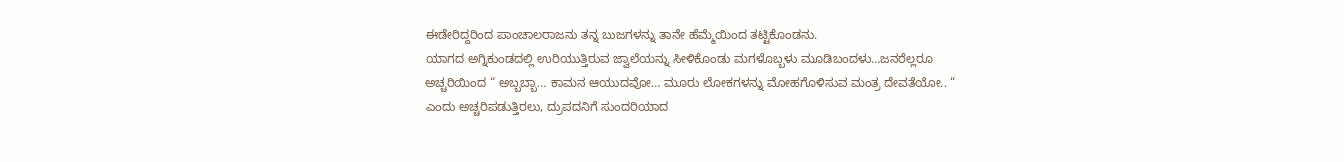ಈಡೇರಿದ್ದರಿಂದ ಪಾಂಚಾಲರಾಜನು ತನ್ನ ಬುಜಗಳನ್ನು ತಾನೇ ಹೆಮ್ಮೆಯಿಂದ ತಟ್ಟಿಕೊಂಡನು.
ಯಾಗದ ಅಗ್ನಿಕುಂಡದಲ್ಲಿ ಉರಿಯುತ್ತಿರುವ ಜ್ವಾಲೆಯನ್ನು ಸೀಳಿಕೊಂಡು ಮಗಳೊಬ್ಬಳು ಮೂಡಿಬಂದಳು…ಜನರೆಲ್ಲರೂ ಅಚ್ಚರಿಯಿಂದ “ ಅಬ್ಬಬ್ಬಾ… ಕಾಮನ ಆಯುದವೋ… ಮೂರು ಲೋಕಗಳನ್ನು ಮೋಹಗೊಳಿಸುವ ಮಂತ್ರ ದೇವತೆಯೋ.. “ ಎಂದು ಅಚ್ಚರಿಪಡುತ್ತಿರಲು, ದ್ರುಪದನಿಗೆ ಸುಂದರಿಯಾದ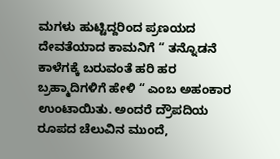ಮಗಳು ಹುಟ್ಟಿದ್ದರಿಂದ ಪ್ರಣಯದ ದೇವತೆಯಾದ ಕಾಮನಿಗೆ “ ತನ್ನೊಡನೆ ಕಾಳೆಗಕ್ಕೆ ಬರುವಂತೆ ಹರಿ ಹರ ಬ್ರಹ್ಮಾದಿಗಳಿಗೆ ಹೇಳಿ “ ಎಂಬ ಅಹಂಕಾರ ಉಂಟಾಯಿತು. ಅಂದರೆ ದ್ರೌಪದಿಯ ರೂಪದ ಚೆಲುವಿನ ಮುಂದೆ,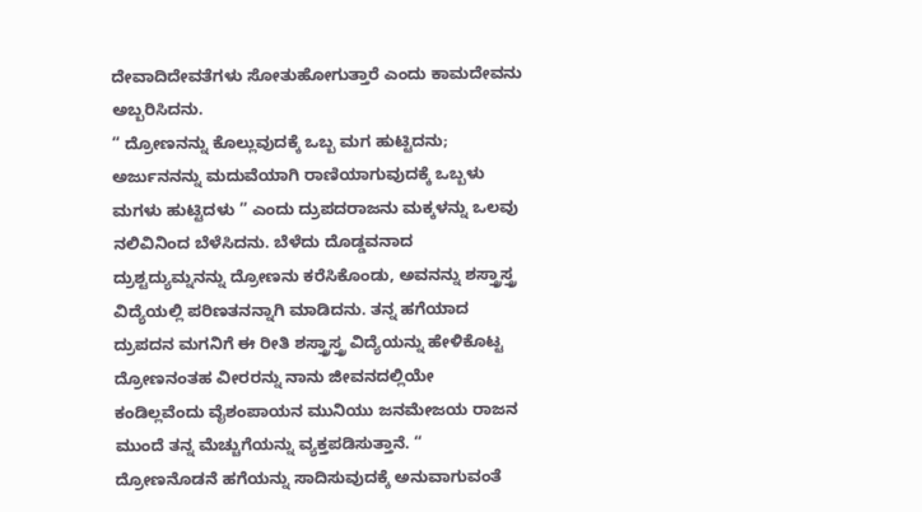ದೇವಾದಿದೇವತೆಗಳು ಸೋತುಹೋಗುತ್ತಾರೆ ಎಂದು ಕಾಮದೇವನು ಅಬ್ಬರಿಸಿದನು.
“ ದ್ರೋಣನನ್ನು ಕೊಲ್ಲುವುದಕ್ಕೆ ಒಬ್ಬ ಮಗ ಹುಟ್ಟಿದನು; ಅರ್ಜುನನನ್ನು ಮದುವೆಯಾಗಿ ರಾಣಿಯಾಗುವುದಕ್ಕೆ ಒಬ್ಬಳು ಮಗಳು ಹುಟ್ಟಿದಳು ” ಎಂದು ದ್ರುಪದರಾಜನು ಮಕ್ಕಳನ್ನು ಒಲವು ನಲಿವಿನಿಂದ ಬೆಳೆಸಿದನು. ಬೆಳೆದು ದೊಡ್ಡವನಾದ ದ್ರುಶ್ಟದ್ಯುಮ್ನನನ್ನು ದ್ರೋಣನು ಕರೆಸಿಕೊಂಡು, ಅವನನ್ನು ಶಸ್ತ್ರಾಸ್ತ್ರ ವಿದ್ಯೆಯಲ್ಲಿ ಪರಿಣತನನ್ನಾಗಿ ಮಾಡಿದನು. ತನ್ನ ಹಗೆಯಾದ ದ್ರುಪದನ ಮಗನಿಗೆ ಈ ರೀತಿ ಶಸ್ತ್ರಾಸ್ತ್ರ ವಿದ್ಯೆಯನ್ನು ಹೇಳಿಕೊಟ್ಟ ದ್ರೋಣನಂತಹ ವೀರರನ್ನು ನಾನು ಜೀವನದಲ್ಲಿಯೇ ಕಂಡಿಲ್ಲವೆಂದು ವೈಶಂಪಾಯನ ಮುನಿಯು ಜನಮೇಜಯ ರಾಜನ ಮುಂದೆ ತನ್ನ ಮೆಚ್ಚುಗೆಯನ್ನು ವ್ಯಕ್ತಪಡಿಸುತ್ತಾನೆ. “ ದ್ರೋಣನೊಡನೆ ಹಗೆಯನ್ನು ಸಾದಿಸುವುದಕ್ಕೆ ಅನುವಾಗುವಂತೆ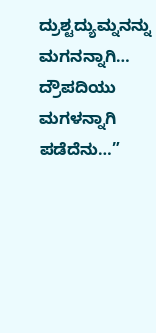ದ್ರುಶ್ಟದ್ಯುಮ್ನನನ್ನು ಮಗನನ್ನಾಗಿ… ದ್ರೌಪದಿಯು ಮಗಳನ್ನಾಗಿ ಪಡೆದೆನು…”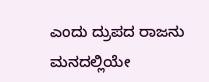ಎಂದು ದ್ರುಪದ ರಾಜನು ಮನದಲ್ಲಿಯೇ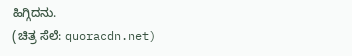ಹಿಗ್ಗಿದನು.
(ಚಿತ್ರ ಸೆಲೆ: quoracdn.net)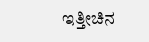ಇತ್ತೀಚಿನ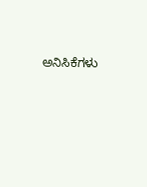ಅನಿಸಿಕೆಗಳು